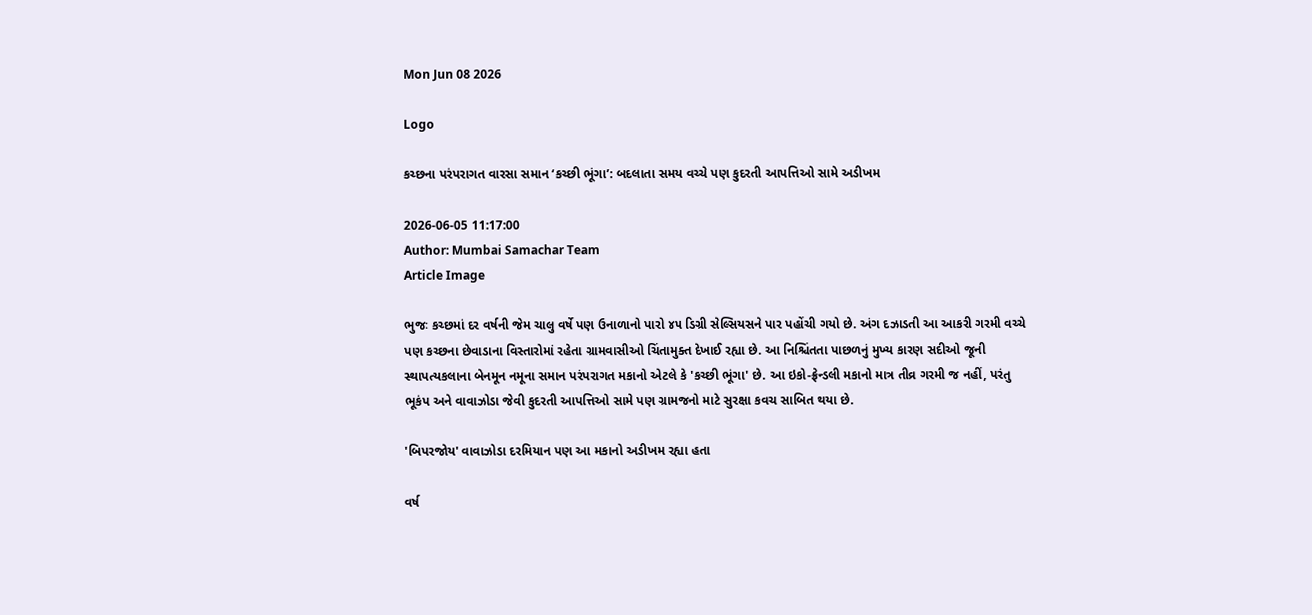Mon Jun 08 2026

Logo

કચ્છના પરંપરાગત વારસા સમાન ‘કચ્છી ભૂંગા’: બદલાતા સમય વચ્ચે પણ કુદરતી આપત્તિઓ સામે અડીખમ

2026-06-05 11:17:00
Author: Mumbai Samachar Team
Article Image

ભુજઃ કચ્છમાં દર વર્ષની જેમ ચાલુ વર્ષે પણ ઉનાળાનો પારો ૪૫ ડિગ્રી સેલ્સિયસને પાર પહોંચી ગયો છે. અંગ દઝાડતી આ આકરી ગરમી વચ્ચે પણ કચ્છના છેવાડાના વિસ્તારોમાં રહેતા ગ્રામવાસીઓ ચિંતામુક્ત દેખાઈ રહ્યા છે. આ નિશ્ચિંતતા પાછળનું મુખ્ય કારણ સદીઓ જૂની સ્થાપત્યકલાના બેનમૂન નમૂના સમાન પરંપરાગત મકાનો એટલે કે 'કચ્છી ભૂંગા' છે. આ ઇકો-ફ્રેન્ડલી મકાનો માત્ર તીવ્ર ગરમી જ નહીં, પરંતુ ભૂકંપ અને વાવાઝોડા જેવી કુદરતી આપત્તિઓ સામે પણ ગ્રામજનો માટે સુરક્ષા કવચ સાબિત થયા છે.

'બિપરજોય' વાવાઝોડા દરમિયાન પણ આ મકાનો અડીખમ રહ્યા હતા

વર્ષ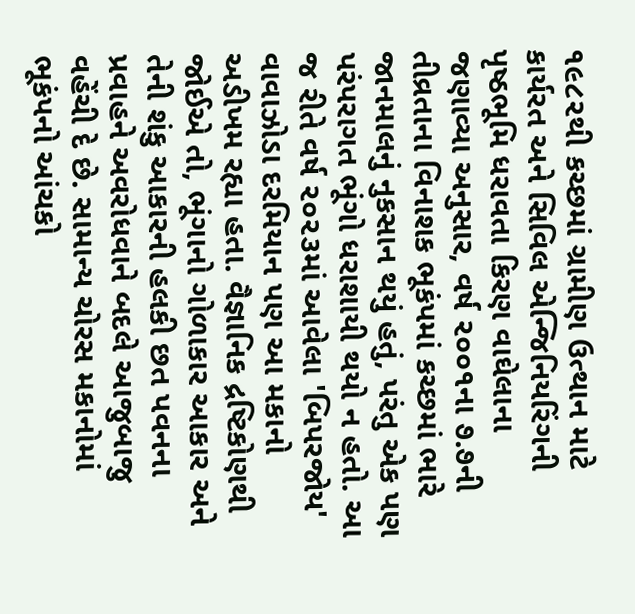૧૯૮૨થી કચ્છમાં ગ્રામીણ ઉત્થાન માટે કાર્યરત અને સિવિલ એન્જિનિયરિંગની પૃષ્ઠભૂમિ ધરાવતા કિરણ વાઘેલાના જણાવ્યા અનુસાર, વર્ષ ૨૦૦૧ના ૭.૭ની તીવ્રતાના વિનાશક ભૂકંપમાં કચ્છમાં ભારે જાનમાલનું નુકસાન થયું હતું, પરંતુ એક પણ પરંપરાગત ભૂંગો ધરાશાયી થયો ન હતો. આ જ રીતે વર્ષ ૨૦૨૩માં આવેલા 'બિપરજોય' વાવાઝોડા દરમિયાન પણ આ મકાનો અડીખમ રહ્યા હતા. વૈજ્ઞાનિક દ્રષ્ટિકોણથી જોઈએ તો, ભૂંગાનો ગોળાકાર આકાર અને તેની શંકુ આકારની હલકી છત પવનના પ્રવાહને અવરોધવાને બદલે આજુબાજુ વહેંચી દે છે. સામાન્ય ચોરસ મકાનોમાં ભૂકંપનો આંચકો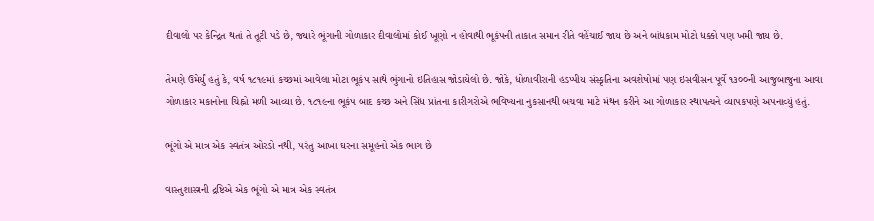દીવાલો પર કેન્દ્રિત થતાં તે તૂટી પડે છે, જ્યારે ભૂંગાની ગોળાકાર દીવાલોમાં કોઈ ખૂણો ન હોવાથી ભૂકંપની તાકાત સમાન રીતે વહેંચાઈ જાય છે અને બાંધકામ મોટો ધક્કો પણ ખમી જાય છે.

તેમણે ઉમેર્યું હતું કે, વર્ષ ૧૮૧૯માં કચ્છમાં આવેલા મોટા ભૂકંપ સાથે ભુંગાનો ઇતિહાસ જોડાયેલો છે. જોકે, ધોળાવીરાની હડપ્પીય સંસ્કૃતિના અવશેષોમાં પણ ઇસવીસન પૂર્વે ૧૩૦૦ની આજુબાજુના આવા ગોળાકાર મકાનોના ચિહ્નો મળી આવ્યા છે. ૧૮૧૯ના ભૂકંપ બાદ કચ્છ અને સિંધ પ્રાંતના કારીગરોએ ભવિષ્યના નુકસાનથી બચવા માટે મંથન કરીને આ ગોળાકાર સ્થાપત્યને વ્યાપકપણે અપનાવ્યું હતું.

ભૂંગો એ માત્ર એક સ્વતંત્ર ઓરડો નથી, પરંતુ આખા ઘરના સમૂહનો એક ભાગ છે

વાસ્તુશાસ્ત્રની દ્રષ્ટિએ એક ભૂંગો એ માત્ર એક સ્વતંત્ર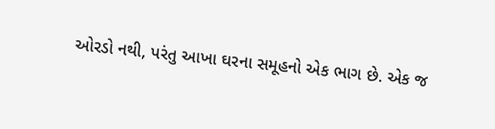ઓરડો નથી, પરંતુ આખા ઘરના સમૂહનો એક ભાગ છે. એક જ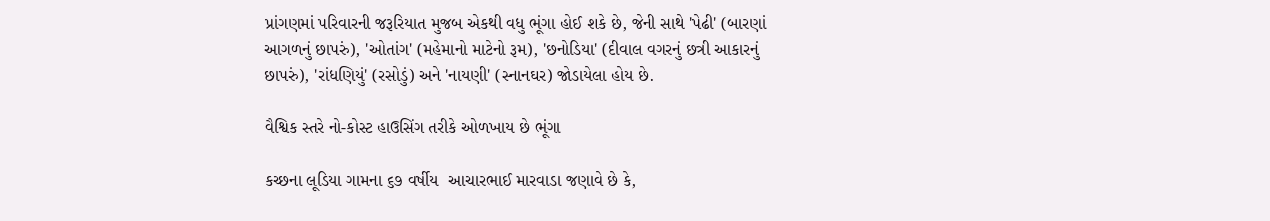પ્રાંગણમાં પરિવારની જરૂરિયાત મુજબ એકથી વધુ ભૂંગા હોઈ શકે છે, જેની સાથે 'પેઢી' (બારણાં આગળનું છાપરું), 'ઓતાંગ' (મહેમાનો માટેનો રૂમ), 'છનોડિયા' (દીવાલ વગરનું છત્રી આકારનું છાપરું), 'રાંધણિયું' (રસોડું) અને 'નાયણી' (સ્નાનઘર) જોડાયેલા હોય છે.

વૈશ્વિક સ્તરે નો-કોસ્ટ હાઉસિંગ તરીકે ઓળખાય છે ભૂંગા

કચ્છના લૂડિયા ગામના ૬૭ વર્ષીય  આચારભાઈ મારવાડા જણાવે છે કે,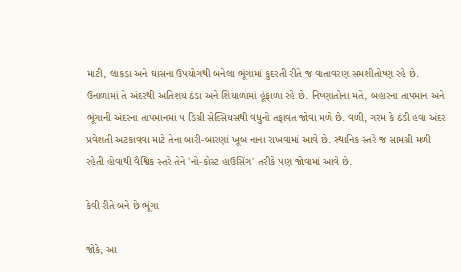માટી, લાકડા અને ઘાસના ઉપયોગથી બનેલા ભૂંગામાં કુદરતી રીતે જ વાતાવરણ સમશીતોષ્ણ રહે છે. ઉનાળામાં તે અંદરથી અતિશય ઠંડા અને શિયાળામાં હૂંફાળા રહે છે. નિષ્ણાતોના મતે, બહારના તાપમાન અને ભૂંગાની અંદરના તાપમાનમાં ૫ ડિગ્રી સેલ્સિયસથી વધુનો તફાવત જોવા મળે છે. વળી, ગરમ કે ઠંડી હવા અંદર પ્રવેશતી અટકાવવા માટે તેના બારી-બારણાં ખૂબ નાના રાખવામાં આવે છે. સ્થાનિક સ્તરે જ સામગ્રી મળી રહેતી હોવાથી વૈશ્વિક સ્તરે તેને 'નો-કોસ્ટ હાઉસિંગ' તરીકે પણ જોવામાં આવે છે.

કેવી રીતે બને છે ભૂંગા

જોકે, આ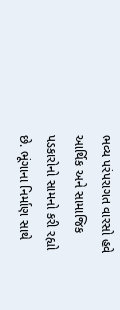ભવ્ય પરંપરાગત વારસો હવે આર્થિક અને સામાજિક પડકારોનો સામનો કરી રહ્યો છે. ભૂંગાના નિર્માણ સાથે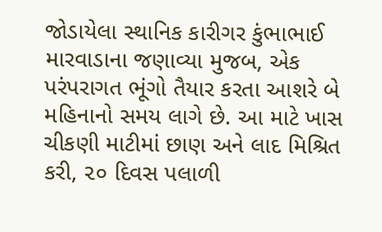જોડાયેલા સ્થાનિક કારીગર કુંભાભાઈ મારવાડાના જણાવ્યા મુજબ, એક પરંપરાગત ભૂંગો તૈયાર કરતા આશરે બે મહિનાનો સમય લાગે છે. આ માટે ખાસ ચીકણી માટીમાં છાણ અને લાદ મિશ્રિત કરી, ૨૦ દિવસ પલાળી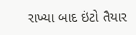રાખ્યા બાદ ઇંટો તૈયાર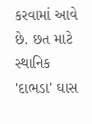કરવામાં આવે છે. છત માટે સ્થાનિક 'દાભડા' ઘાસ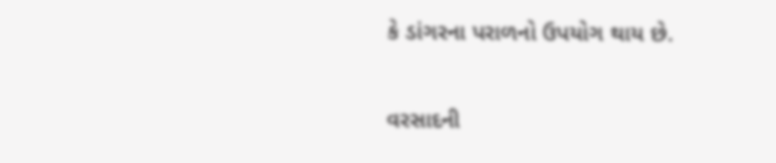કે ડાંગરના પરાળનો ઉપયોગ થાય છે.

વરસાદની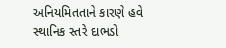અનિયમિતતાને કારણે હવે સ્થાનિક સ્તરે દાભડો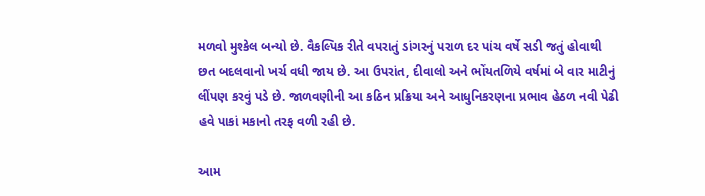મળવો મુશ્કેલ બન્યો છે. વૈકલ્પિક રીતે વપરાતું ડાંગરનું પરાળ દર પાંચ વર્ષે સડી જતું હોવાથી છત બદલવાનો ખર્ચ વધી જાય છે. આ ઉપરાંત, દીવાલો અને ભોંયતળિયે વર્ષમાં બે વાર માટીનું લીંપણ કરવું પડે છે. જાળવણીની આ કઠિન પ્રક્રિયા અને આધુનિકરણના પ્રભાવ હેઠળ નવી પેઢી હવે પાકાં મકાનો તરફ વળી રહી છે.

આમ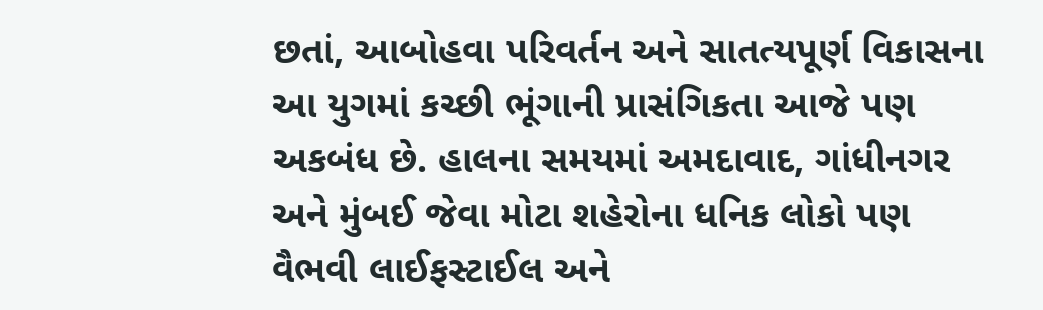છતાં, આબોહવા પરિવર્તન અને સાતત્યપૂર્ણ વિકાસના આ યુગમાં કચ્છી ભૂંગાની પ્રાસંગિકતા આજે પણ અકબંધ છે. હાલના સમયમાં અમદાવાદ, ગાંધીનગર અને મુંબઈ જેવા મોટા શહેરોના ધનિક લોકો પણ વૈભવી લાઈફસ્ટાઈલ અને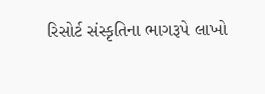રિસોર્ટ સંસ્કૃતિના ભાગરૂપે લાખો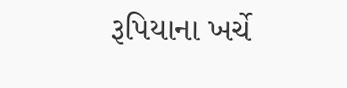રૂપિયાના ખર્ચે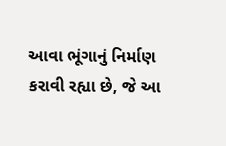આવા ભૂંગાનું નિર્માણ કરાવી રહ્યા છે, જે આ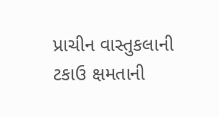પ્રાચીન વાસ્તુકલાની ટકાઉ ક્ષમતાની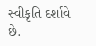સ્વીકૃતિ દર્શાવે છે.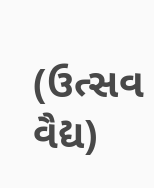(ઉત્સવ વૈદ્ય)